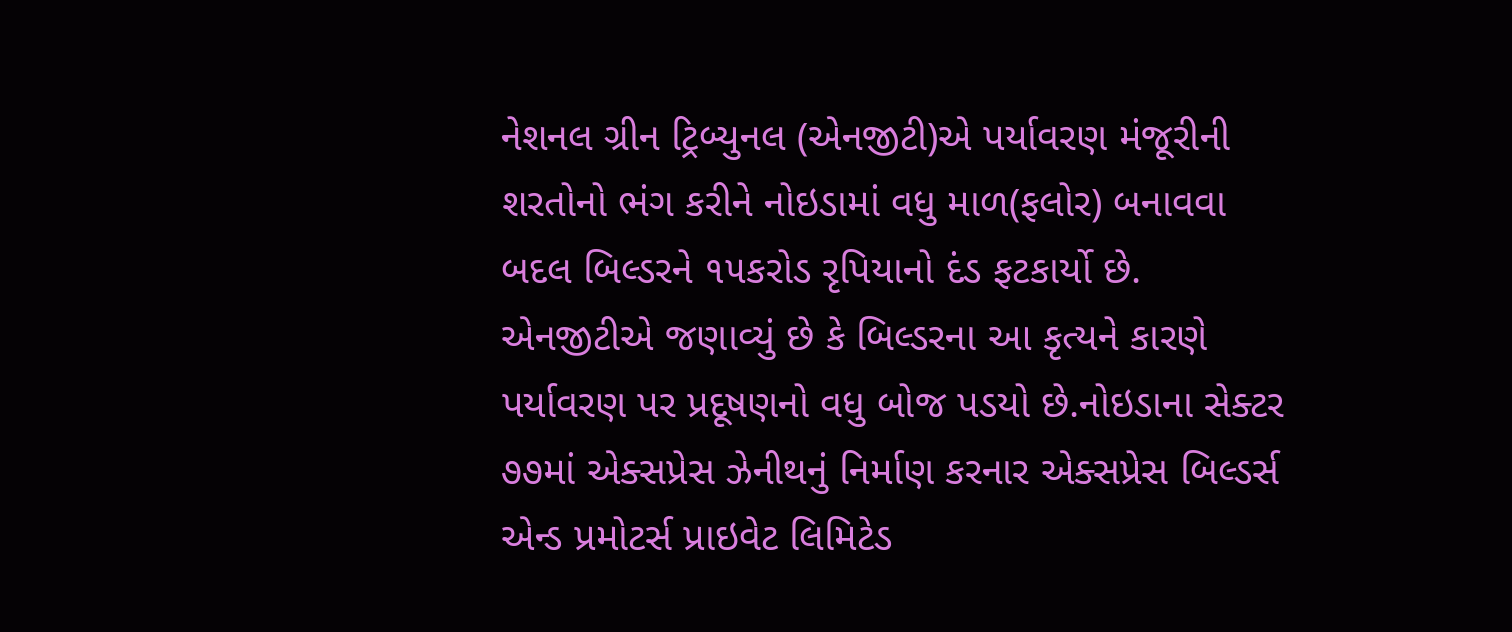નેશનલ ગ્રીન ટ્રિબ્યુનલ (એનજીટી)એ પર્યાવરણ મંજૂરીની શરતોનો ભંગ કરીને નોઇડામાં વધુ માળ(ફલોર) બનાવવા બદલ બિલ્ડરને ૧૫કરોડ રૃપિયાનો દંડ ફટકાર્યો છે. એનજીટીએ જણાવ્યું છે કે બિલ્ડરના આ કૃત્યને કારણે પર્યાવરણ પર પ્રદૂષણનો વધુ બોજ પડયો છે.નોઇડાના સેક્ટર ૭૭માં એક્સપ્રેસ ઝેનીથનું નિર્માણ કરનાર એક્સપ્રેસ બિલ્ડર્સ એન્ડ પ્રમોટર્સ પ્રાઇવેટ લિમિટેડ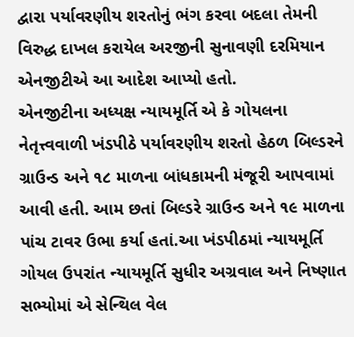દ્વારા પર્યાવરણીય શરતોનું ભંગ કરવા બદલા તેમની વિરુદ્ધ દાખલ કરાયેલ અરજીની સુનાવણી દરમિયાન એનજીટીએ આ આદેશ આપ્યો હતો.
એનજીટીના અધ્યક્ષ ન્યાયમૂર્તિ એ કે ગોયલના નેતૃત્ત્વવાળી ખંડપીઠે પર્યાવરણીય શરતો હેઠળ બિલ્ડરને ગ્રાઉન્ડ અને ૧૮ માળના બાંધકામની મંજૂરી આપવામાં આવી હતી. આમ છતાં બિલ્ડરે ગ્રાઉન્ડ અને ૧૯ માળના પાંચ ટાવર ઉભા કર્યા હતાં.આ ખંડપીઠમાં ન્યાયમૂર્તિ ગોયલ ઉપરાંત ન્યાયમૂર્તિ સુધીર અગ્રવાલ અને નિષ્ણાત સભ્યોમાં એ સેન્થિલ વેલ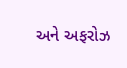અને અફરોઝ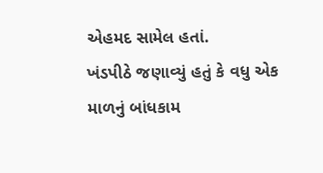એહમદ સામેલ હતાં.
ખંડપીઠે જણાવ્યું હતું કે વધુ એક માળનું બાંધકામ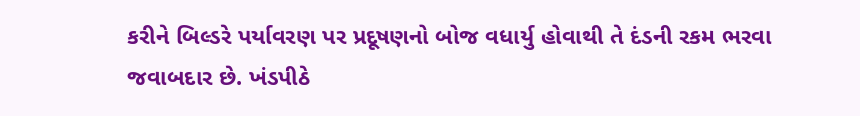કરીને બિલ્ડરે પર્યાવરણ પર પ્રદૂષણનો બોજ વધાર્યુ હોવાથી તે દંડની રકમ ભરવા જવાબદાર છે. ખંડપીઠે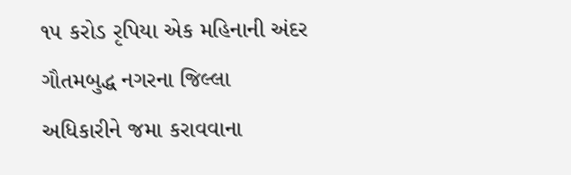૧૫ કરોડ રૃપિયા એક મહિનાની અંદર ગૌતમબુદ્ધ નગરના જિલ્લા અધિકારીને જમા કરાવવાના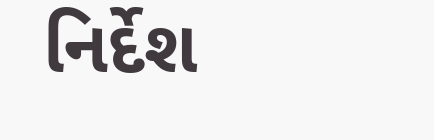નિર્દેશ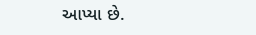આપ્યા છે.